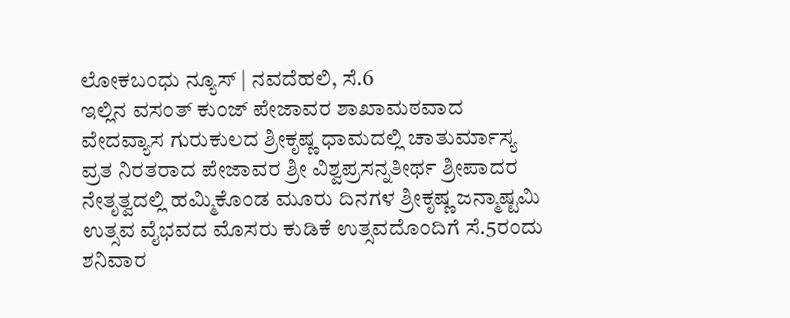ಲೋಕಬಂಧು ನ್ಯೂಸ್ | ನವದೆಹಲಿ, ಸೆ.6
ಇಲ್ಲಿನ ವಸಂತ್ ಕುಂಜ್ ಪೇಜಾವರ ಶಾಖಾಮಠವಾದ ವೇದವ್ಯಾಸ ಗುರುಕುಲದ ಶ್ರೀಕೃಷ್ಣ ಧಾಮದಲ್ಲಿ ಚಾತುರ್ಮಾಸ್ಯ ವ್ರತ ನಿರತರಾದ ಪೇಜಾವರ ಶ್ರೀ ವಿಶ್ವಪ್ರಸನ್ನತೀರ್ಥ ಶ್ರೀಪಾದರ ನೇತೃತ್ವದಲ್ಲಿ ಹಮ್ಮಿಕೊಂಡ ಮೂರು ದಿನಗಳ ಶ್ರೀಕೃಷ್ಣ ಜನ್ಮಾಷ್ಟಮಿ ಉತ್ಸವ ವೈಭವದ ಮೊಸರು ಕುಡಿಕೆ ಉತ್ಸವದೊಂದಿಗೆ ಸೆ.5ರಂದು ಶನಿವಾರ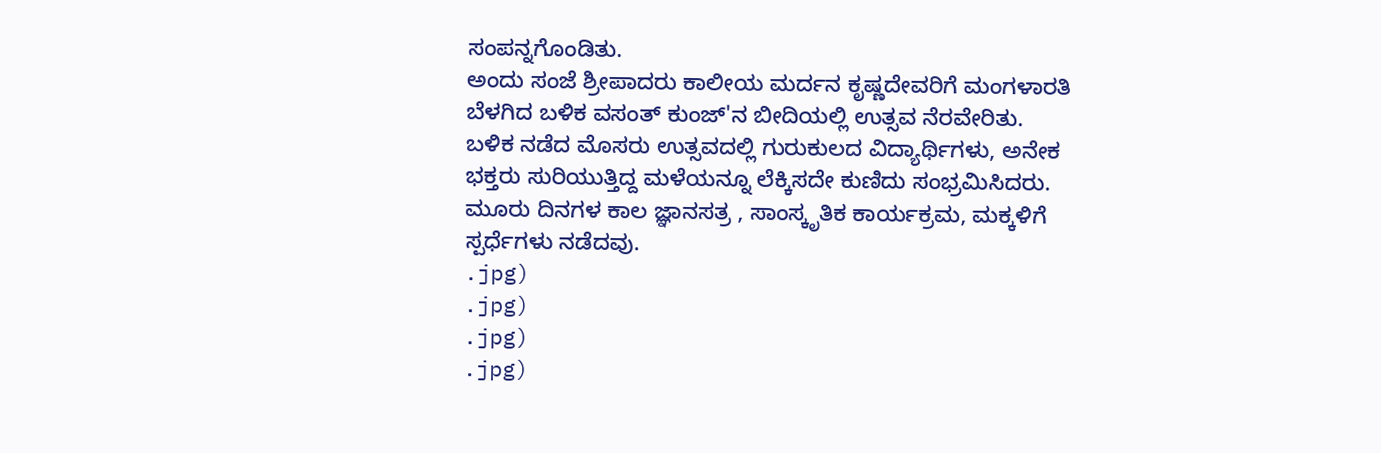ಸಂಪನ್ನಗೊಂಡಿತು.
ಅಂದು ಸಂಜೆ ಶ್ರೀಪಾದರು ಕಾಲೀಯ ಮರ್ದನ ಕೃಷ್ಣದೇವರಿಗೆ ಮಂಗಳಾರತಿ ಬೆಳಗಿದ ಬಳಿಕ ವಸಂತ್ ಕುಂಜ್'ನ ಬೀದಿಯಲ್ಲಿ ಉತ್ಸವ ನೆರವೇರಿತು.
ಬಳಿಕ ನಡೆದ ಮೊಸರು ಉತ್ಸವದಲ್ಲಿ ಗುರುಕುಲದ ವಿದ್ಯಾರ್ಥಿಗಳು, ಅನೇಕ ಭಕ್ತರು ಸುರಿಯುತ್ತಿದ್ದ ಮಳೆಯನ್ನೂ ಲೆಕ್ಕಿಸದೇ ಕುಣಿದು ಸಂಭ್ರಮಿಸಿದರು.
ಮೂರು ದಿನಗಳ ಕಾಲ ಜ್ಞಾನಸತ್ರ , ಸಾಂಸ್ಕೃತಿಕ ಕಾರ್ಯಕ್ರಮ, ಮಕ್ಕಳಿಗೆ ಸ್ಪರ್ಧೆಗಳು ನಡೆದವು.
.jpg)
.jpg)
.jpg)
.jpg)